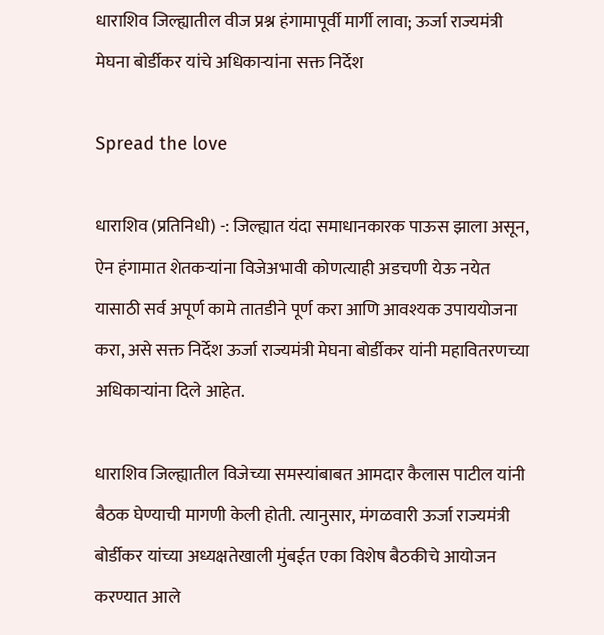धाराशिव जिल्ह्यातील वीज प्रश्न हंगामापूर्वी मार्गी लावा; ऊर्जा राज्यमंत्री मेघना बोर्डीकर यांचे अधिकाऱ्यांना सक्त निर्देश

Spread the love

धाराशिव (प्रतिनिधी) -: जिल्ह्यात यंदा समाधानकारक पाऊस झाला असून, ऐन हंगामात शेतकऱ्यांना विजेअभावी कोणत्याही अडचणी येऊ नयेत यासाठी सर्व अपूर्ण कामे तातडीने पूर्ण करा आणि आवश्यक उपाययोजना करा, असे सक्त निर्देश ऊर्जा राज्यमंत्री मेघना बोर्डीकर यांनी महावितरणच्या अधिकाऱ्यांना दिले आहेत.

धाराशिव जिल्ह्यातील विजेच्या समस्यांबाबत आमदार कैलास पाटील यांनी बैठक घेण्याची मागणी केली होती. त्यानुसार, मंगळवारी ऊर्जा राज्यमंत्री बोर्डीकर यांच्या अध्यक्षतेखाली मुंबईत एका विशेष बैठकीचे आयोजन करण्यात आले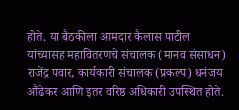होते. या बैठकीला आमदार कैलास पाटील यांच्यासह महावितरणचे संचालक (मानव संसाधन) राजेंद्र पवार, कार्यकारी संचालक (प्रकल्प) धनंजय औंढेकर आणि इतर वरिष्ठ अधिकारी उपस्थित होते.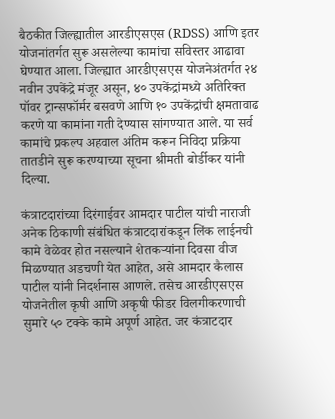बैठकीत जिल्ह्यातील आरडीएसएस (RDSS) आणि इतर योजनांतर्गत सुरू असलेल्या कामांचा सविस्तर आढावा घेण्यात आला. जिल्ह्यात आरडीएसएस योजनेअंतर्गत २४ नवीन उपकेंद्रे मंजूर असून, ४० उपकेंद्रांमध्ये अतिरिक्त पॉवर ट्रान्सफॉर्मर बसवणे आणि १० उपकेंद्रांची क्षमतावाढ करणे या कामांना गती देण्यास सांगण्यात आले. या सर्व कामांचे प्रकल्प अहवाल अंतिम करून निविदा प्रक्रिया तातडीने सुरू करण्याच्या सूचना श्रीमती बोर्डीकर यांनी दिल्या.

कंत्राटदारांच्या दिरंगाईवर आमदार पाटील यांची नाराजी
अनेक ठिकाणी संबंधित कंत्राटदारांकडून लिंक लाईनची कामे वेळेवर होत नसल्याने शेतकऱ्यांना दिवसा वीज मिळण्यात अडचणी येत आहेत, असे आमदार कैलास पाटील यांनी निदर्शनास आणले. तसेच आरडीएसएस योजनेतील कृषी आणि अकृषी फीडर विलगीकरणाची सुमारे ५० टक्के कामे अपूर्ण आहेत. जर कंत्राटदार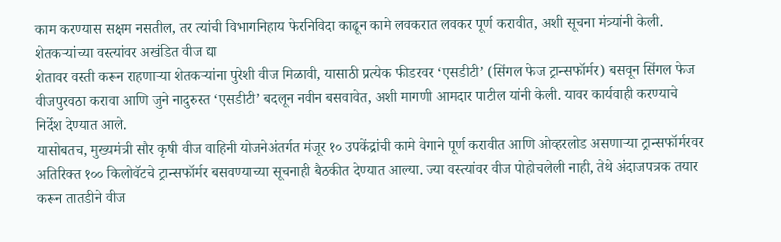काम करण्यास सक्षम नसतील, तर त्यांची विभागनिहाय फेरनिविदा काढून कामे लवकरात लवकर पूर्ण करावीत, अशी सूचना मंत्र्यांनी केली.
शेतकऱ्यांच्या वस्त्यांवर अखंडित वीज द्या
शेतावर वस्ती करून राहणाऱ्या शेतकऱ्यांना पुरेशी वीज मिळावी, यासाठी प्रत्येक फीडरवर ‘एसडीटी’ (सिंगल फेज ट्रान्सफॉर्मर) बसवून सिंगल फेज वीजपुरवठा करावा आणि जुने नादुरुस्त ‘एसडीटी’ बदलून नवीन बसवावेत, अशी मागणी आमदार पाटील यांनी केली. यावर कार्यवाही करण्याचे निर्देश देण्यात आले.
यासोबतच, मुख्यमंत्री सौर कृषी वीज वाहिनी योजनेअंतर्गत मंजूर १० उपकेंद्रांची कामे वेगाने पूर्ण करावीत आणि ओव्हरलोड असणाऱ्या ट्रान्सफॉर्मरवर अतिरिक्त १०० किलोवॅटचे ट्रान्सफॉर्मर बसवण्याच्या सूचनाही बैठकीत देण्यात आल्या. ज्या वस्त्यांवर वीज पोहोचलेली नाही, तेथे अंदाजपत्रक तयार करून तातडीने वीज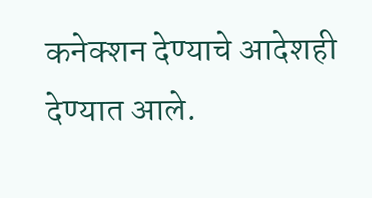कनेक्शन देण्याचे आदेशही देण्यात आले.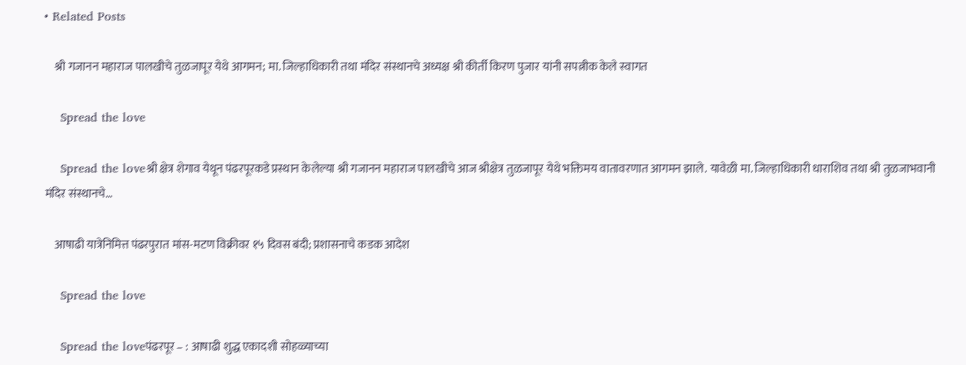• Related Posts

    श्री गजानन महाराज पालखीचे तुळजापूर येथे आगमन; मा. जिल्हाधिकारी तथा मंदिर संस्थानचे अध्यक्ष श्री कीर्ती किरण पुजार यांनी सपत्नीक केले स्वागत

    Spread the love

    Spread the loveश्री क्षेत्र शेगाव येथून पंढरपूरकडे प्रस्थान केलेल्या श्री गजानन महाराज पालखीचे आज श्रीक्षेत्र तुळजापूर येथे भक्तिमय वातावरणात आगमन झाले. यावेळी मा. जिल्हाधिकारी धाराशिव तथा श्री तुळजाभवानी मंदिर संस्थानचे…

    आषाढी यात्रेनिमित्त पंढरपुरात मांस-मटण विक्रीवर १५ दिवस बंदी; प्रशासनाचे कडक आदेश

    Spread the love

    Spread the loveपंढरपूर – : आषाढी शुद्ध एकादशी सोहळ्याच्या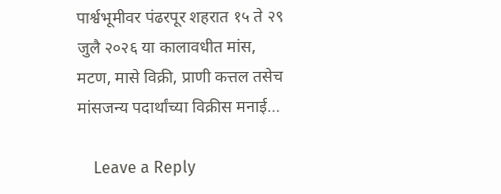पार्श्वभूमीवर पंढरपूर शहरात १५ ते २९ जुलै २०२६ या कालावधीत मांस, मटण, मासे विक्री, प्राणी कत्तल तसेच मांसजन्य पदार्थांच्या विक्रीस मनाई…

    Leave a Reply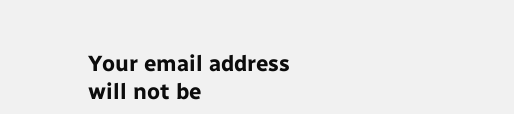Your email address will not be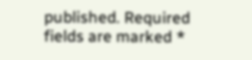published. Required fields are marked *